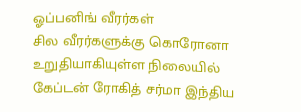ஓப்பனிங் வீரர்கள்
சில வீரர்களுக்கு கொரோனா உறுதியாகியுள்ள நிலையில் கேப்டன் ரோகித் சர்மா இந்திய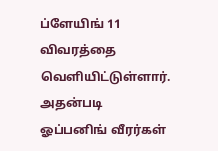ப்ளேயிங் 11 விவரத்தை வெளியிட்டுள்ளார். அதன்படி ஓப்பனிங் வீரர்கள்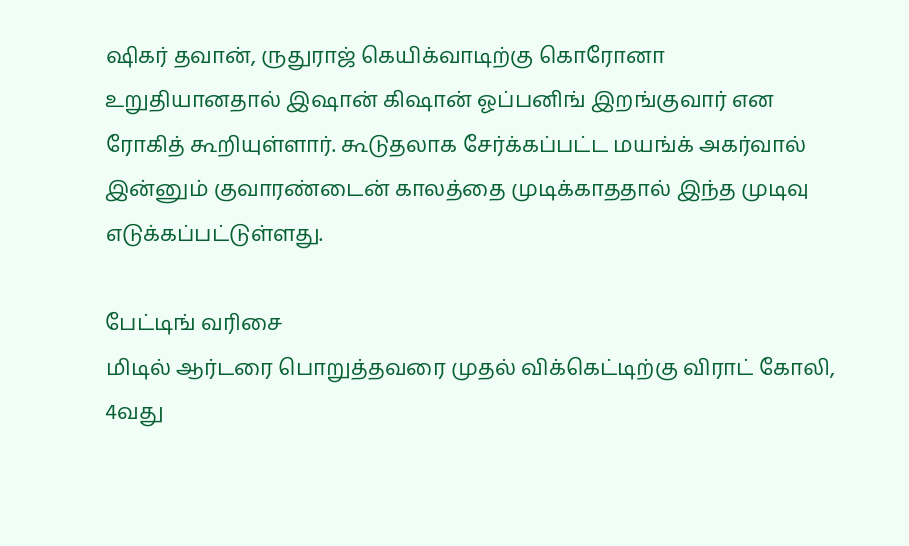ஷிகர் தவான், ருதுராஜ் கெயிக்வாடிற்கு கொரோனா உறுதியானதால் இஷான் கிஷான் ஓப்பனிங் இறங்குவார் என ரோகித் கூறியுள்ளார். கூடுதலாக சேர்க்கப்பட்ட மயங்க் அகர்வால் இன்னும் குவாரண்டைன் காலத்தை முடிக்காததால் இந்த முடிவு எடுக்கப்பட்டுள்ளது.

பேட்டிங் வரிசை
மிடில் ஆர்டரை பொறுத்தவரை முதல் விக்கெட்டிற்கு விராட் கோலி, 4வது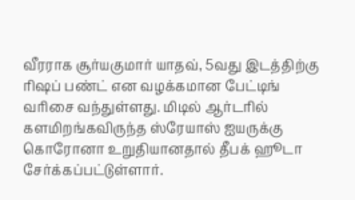வீரராக சூர்யகுமார் யாதவ், 5வது இடத்திற்கு ரிஷப் பண்ட் என வழக்கமான பேட்டிங் வரிசை வந்துள்ளது. மிடில் ஆர்டரில் களமிறங்கவிருந்த ஸ்ரேயாஸ் ஐயருக்கு கொரோனா உறுதியானதால் தீபக் ஹூடா சேர்க்கப்பட்டுள்ளார்.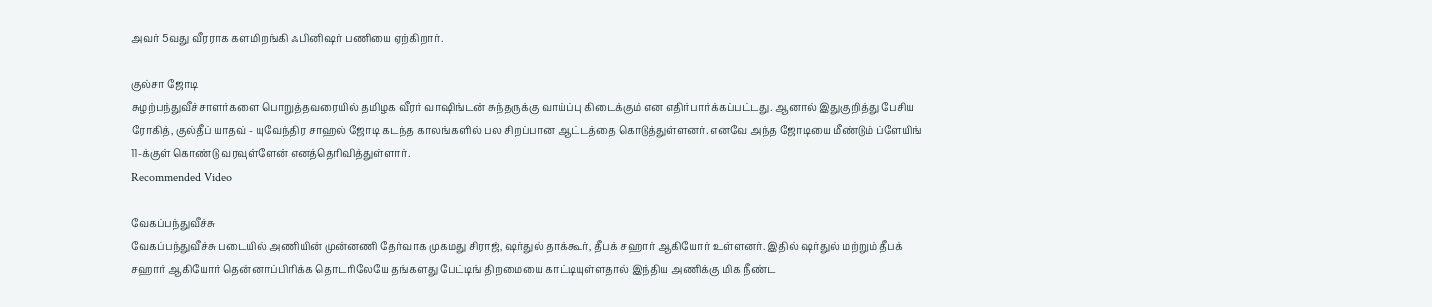அவர் 5வது வீரராக களமிறங்கி ஃபினிஷர் பணியை ஏற்கிறார்.

குல்சா ஜோடி
சுழற்பந்துவீச்சாளர்களை பொறுத்தவரையில் தமிழக வீரர் வாஷிங்டன் சுந்தருக்கு வாய்ப்பு கிடைக்கும் என எதிர்பார்க்கப்பட்டது. ஆனால் இதுகுறித்து பேசிய ரோகித், குல்தீப் யாதவ் - யுவேந்திர சாஹல் ஜோடி கடந்த காலங்களில் பல சிறப்பான ஆட்டத்தை கொடுத்துள்ளனர். எனவே அந்த ஜோடியை மீண்டும் ப்ளேயிங் 11-க்குள் கொண்டு வரவுள்ளேன் எனத்தெரிவித்துள்ளார்.
Recommended Video

வேகப்பந்துவீச்சு
வேகப்பந்துவீச்சு படையில் அணியின் முன்னணி தேர்வாக முகமது சிராஜ், ஷர்துல் தாக்கூர், தீபக் சஹார் ஆகியோர் உள்ளனர். இதில் ஷர்துல் மற்றும் தீபக் சஹார் ஆகியோர் தென்னாப்பிரிக்க தொடரிலேயே தங்களது பேட்டிங் திறமையை காட்டியுள்ளதால் இந்திய அணிக்கு மிக நீண்ட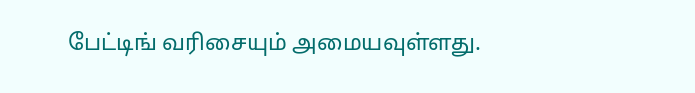பேட்டிங் வரிசையும் அமையவுள்ளது.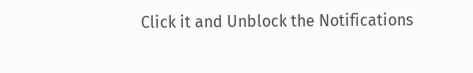Click it and Unblock the Notifications